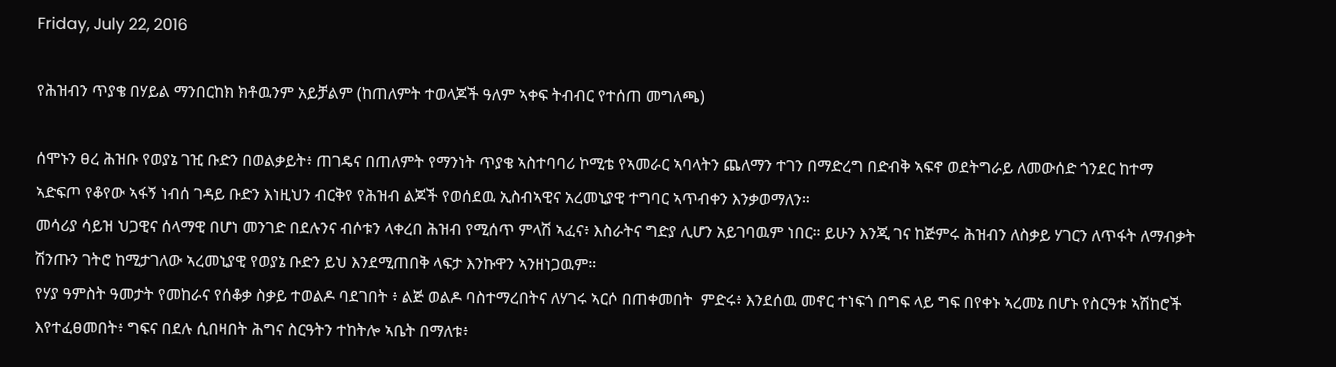Friday, July 22, 2016

የሕዝብን ጥያቄ በሃይል ማንበርከክ ክቶዉንም አይቻልም (ከጠለምት ተወላጆች ዓለም ኣቀፍ ትብብር የተሰጠ መግለጫ)

ሰሞኑን ፀረ ሕዝቡ የወያኔ ገዢ ቡድን በወልቃይት፥ ጠገዴና በጠለምት የማንነት ጥያቄ ኣስተባባሪ ኮሚቴ የኣመራር ኣባላትን ጨለማን ተገን በማድረግ በድብቅ ኣፍኖ ወደትግራይ ለመውሰድ ጎንደር ከተማ ኣድፍጦ የቆየው ኣፋኝ ነብሰ ገዳይ ቡድን እነዚህን ብርቅየ የሕዝብ ልጆች የወሰደዉ ኢስብኣዊና አረመኒያዊ ተግባር ኣጥብቀን እንቃወማለን።
መሳሪያ ሳይዝ ህጋዊና ሰላማዊ በሆነ መንገድ በደሉንና ብሶቱን ላቀረበ ሕዝብ የሚሰጥ ምላሽ ኣፈና፥ እስራትና ግድያ ሊሆን አይገባዉም ነበር። ይሁን እንጂ ገና ከጅምሩ ሕዝብን ለስቃይ ሃገርን ለጥፋት ለማብቃት ሽንጡን ገትሮ ከሚታገለው ኣረመኒያዊ የወያኔ ቡድን ይህ እንደሚጠበቅ ላፍታ እንኩዋን ኣንዘነጋዉም።
የሃያ ዓምስት ዓመታት የመከራና የሰቆቃ ስቃይ ተወልዶ ባደገበት ፥ ልጅ ወልዶ ባስተማረበትና ለሃገሩ ኣርሶ በጠቀመበት  ምድሩ፥ እንደሰዉ መኖር ተነፍጎ በግፍ ላይ ግፍ በየቀኑ ኣረመኔ በሆኑ የስርዓቱ ኣሽከሮች እየተፈፀመበት፥ ግፍና በደሉ ሲበዛበት ሕግና ስርዓትን ተከትሎ ኣቤት በማለቱ፥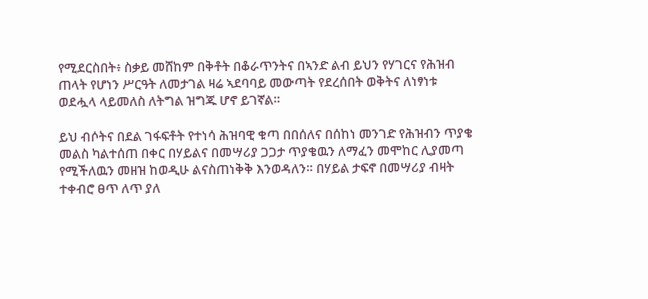የሚደርስበት፥ ስቃይ መሸከም በቅቶት በቆራጥንትና በኣንድ ልብ ይህን የሃገርና የሕዝብ ጠላት የሆነን ሥርዓት ለመታገል ዛሬ ኣደባባይ መውጣት የደረሰበት ወቅትና ለነፃነቱ ወደሗላ ላይመለስ ለትግል ዝግጁ ሆኖ ይገኛል።

ይህ ብሶትና በደል ገፋፍቶት የተነሳ ሕዝባዊ ቁጣ በበሰለና በሰከነ መንገድ የሕዝብን ጥያቄ መልስ ካልተሰጠ በቀር በሃይልና በመሣሪያ ጋጋታ ጥያቄዉን ለማፈን መሞከር ሊያመጣ የሚችለዉን መዘዝ ከወዲሁ ልናስጠነቅቅ እንወዳለን። በሃይል ታፍኖ በመሣሪያ ብዛት ተቀብሮ ፀጥ ለጥ ያለ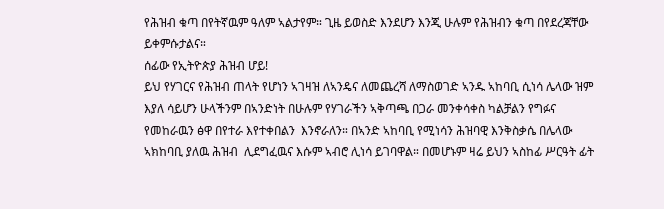የሕዝብ ቁጣ በየትኛዉም ዓለም ኣልታየም። ጊዜ ይወስድ እንደሆን እንጂ ሁሉም የሕዝብን ቁጣ በየደረጃቸው ይቀምሱታልና።
ሰፊው የኢትዮጵያ ሕዝብ ሆይ!
ይህ የሃገርና የሕዝብ ጠላት የሆነን ኣገዛዝ ለኣንዴና ለመጨረሻ ለማስወገድ ኣንዱ ኣከባቢ ሲነሳ ሌላው ዝም እያለ ሳይሆን ሁላችንም በኣንድነት በሁሉም የሃገራችን ኣቅጣጫ በጋራ መንቀሳቀስ ካልቻልን የግፉና የመከራዉን ፅዋ በየተራ እየተቀበልን  እንኖራለን። በኣንድ ኣከባቢ የሚነሳን ሕዝባዊ እንቅስቃሴ በሌላው ኣክከባቢ ያለዉ ሕዝብ  ሊደግፈዉና እሱም ኣብሮ ሊነሳ ይገባዋል። በመሆኑም ዛሬ ይህን ኣስከፊ ሥርዓት ፊት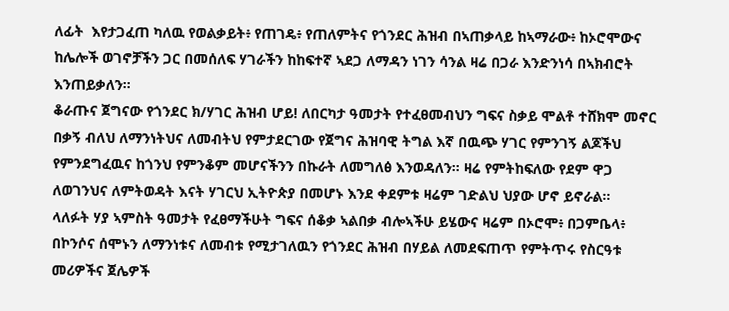ለፊት  እየታጋፈጠ ካለዉ የወልቃይት፥ የጠገዴ፥ የጠለምትና የጎንደር ሕዝብ በኣጠቃላይ ከኣማራው፥ ከኦሮሞውና ከሌሎች ወገኖቻችን ጋር በመሰለፍ ሃገራችን ከከፍተኛ ኣደጋ ለማዳን ነገን ሳንል ዛሬ በጋራ እንድንነሳ በኣክብሮት እንጠይቃለን።
ቆራጡና ጀግናው የጎንደር ክ/ሃገር ሕዝብ ሆይ! ለበርካታ ዓመታት የተፈፀመብህን ግፍና ስቃይ ሞልቶ ተሸክሞ መኖር በቃኝ ብለህ ለማንነትህና ለመብትህ የምታደርገው የጀግና ሕዝባዊ ትግል እኛ በዉጭ ሃገር የምንገኝ ልጆችህ የምንደግፈዉና ከጎንህ የምንቆም መሆናችንን በኩራት ለመግለፅ እንወዳለን። ዛሬ የምትከፍለው የደም ዋጋ ለወገንህና ለምትወዳት እናት ሃገርህ ኢትዮጵያ በመሆኑ እንደ ቀደምቱ ዛሬም ገድልህ ህያው ሆኖ ይኖራል።
ላለፉት ሃያ ኣምስት ዓመታት የፈፀማችሁት ግፍና ሰቆቃ ኣልበቃ ብሎኣችሁ ይሄውና ዛሬም በኦሮሞ፥ በጋምቤላ፥ በኮንሶና ሰሞኑን ለማንነቱና ለመብቱ የሚታገለዉን የጎንደር ሕዝብ በሃይል ለመደፍጠጥ የምትጥሩ የስርዓቱ መሪዎችና ጀሌዎች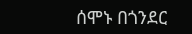ሰሞኑ በጎንደር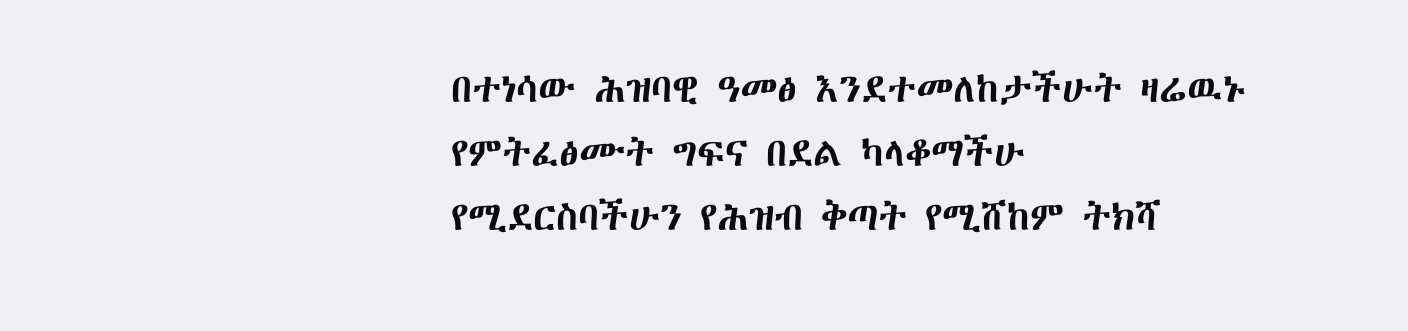በተነሳው ሕዝባዊ ዓመፅ እንደተመለከታችሁት ዛሬዉኑ የምትፈፅሙት ግፍና በደል ካላቆማችሁ የሚደርስባችሁን የሕዝብ ቅጣት የሚሸከም ትክሻ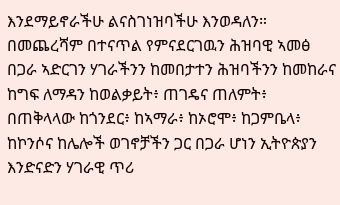እንደማይኖራችሁ ልናስገነዝባችሁ እንወዳለን።
በመጨረሻም በተናጥል የምናደርገዉን ሕዝባዊ ኣመፅ በጋራ ኣድርገን ሃገራችንን ከመበታተን ሕዝባችንን ከመከራና ከግፍ ለማዳን ከወልቃይት፥ ጠገዴና ጠለምት፥ በጠቅላላው ከጎንደር፥ ከኣማራ፥ ከኦሮሞ፥ ከጋምቤላ፥ ከኮንሶና ከሌሎች ወገኖቻችን ጋር በጋራ ሆነን ኢትዮጵያን እንድናድን ሃገራዊ ጥሪ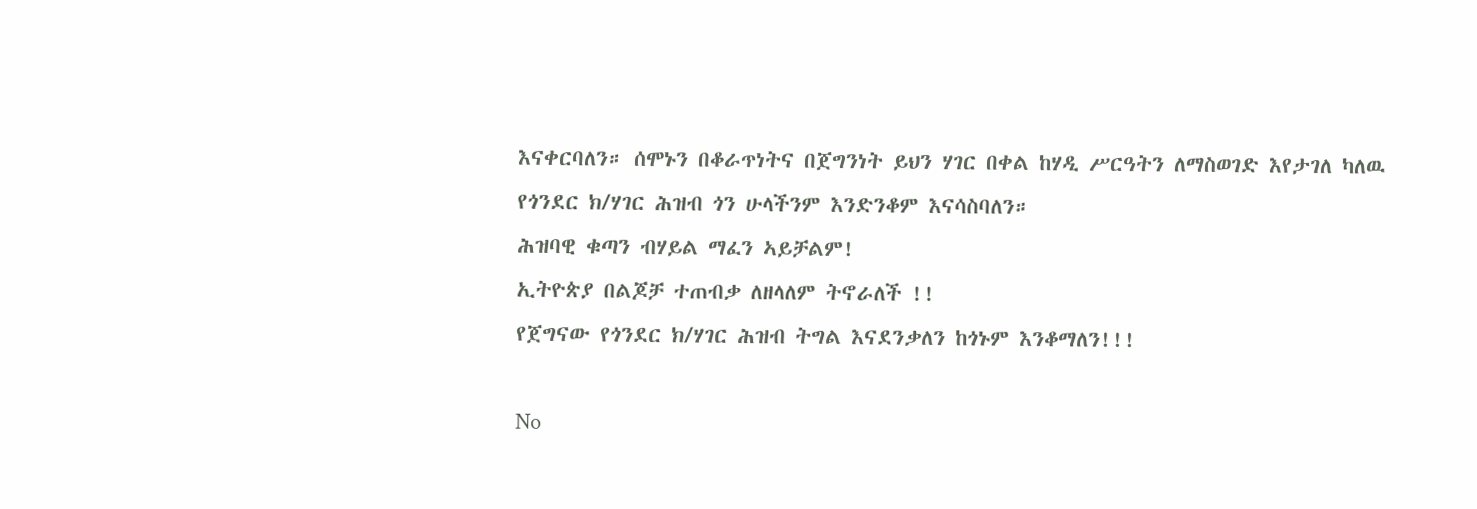እናቀርባለን። ሰሞኑን በቆራጥነትና በጀግንነት ይህን ሃገር በቀል ከሃዲ ሥርዓትን ለማስወገድ እየታገለ ካለዉ የጎንደር ክ/ሃገር ሕዝብ ጎን ሁላችንም እንድንቆም እናሳስባለን።
ሕዝባዊ ቁጣን ብሃይል ማፈን ኣይቻልም!
ኢትዮጵያ በልጆቻ ተጠብቃ ለዘላለም ትኖራለች !!
የጀግናው የጎንደር ክ/ሃገር ሕዝብ ትግል እናደንቃለን ከጎኑም እንቆማለን!!!

No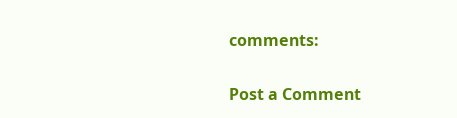comments:

Post a Comment